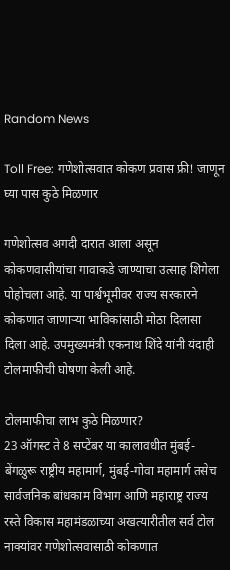Random News

Toll Free: गणेशोत्सवात कोकण प्रवास फ्री! जाणून घ्या पास कुठे मिळणार

गणेशोत्सव अगदी दारात आला असून कोकणवासीयांचा गावाकडे जाण्याचा उत्साह शिगेला पोहोचला आहे. या पार्श्वभूमीवर राज्य सरकारने कोकणात जाणाऱ्या भाविकांसाठी मोठा दिलासा दिला आहे. उपमुख्यमंत्री एकनाथ शिंदे यांनी यंदाही टोलमाफीची घोषणा केली आहे.

टोलमाफीचा लाभ कुठे मिळणार?
23 ऑगस्ट ते 8 सप्टेंबर या कालावधीत मुंबई-बेंगळुरू राष्ट्रीय महामार्ग, मुंबई-गोवा महामार्ग तसेच सार्वजनिक बांधकाम विभाग आणि महाराष्ट्र राज्य रस्ते विकास महामंडळाच्या अखत्यारीतील सर्व टोल नाक्यांवर गणेशोत्सवासाठी कोकणात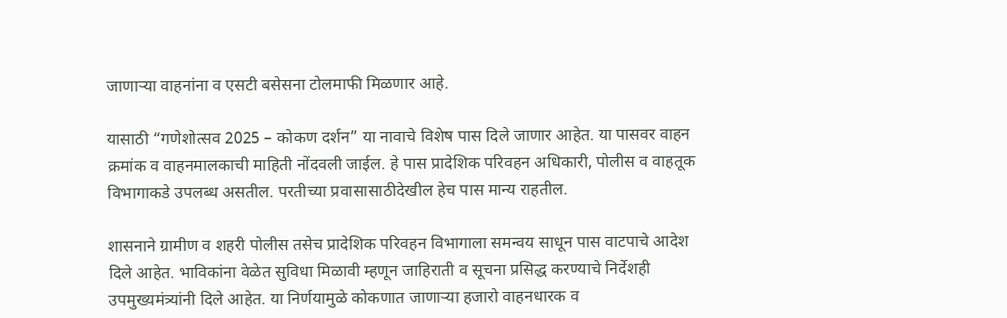जाणाऱ्या वाहनांना व एसटी बसेसना टोलमाफी मिळणार आहे.

यासाठी “गणेशोत्सव 2025 – कोकण दर्शन” या नावाचे विशेष पास दिले जाणार आहेत. या पासवर वाहन क्रमांक व वाहनमालकाची माहिती नोंदवली जाईल. हे पास प्रादेशिक परिवहन अधिकारी, पोलीस व वाहतूक विभागाकडे उपलब्ध असतील. परतीच्या प्रवासासाठीदेखील हेच पास मान्य राहतील.

शासनाने ग्रामीण व शहरी पोलीस तसेच प्रादेशिक परिवहन विभागाला समन्वय साधून पास वाटपाचे आदेश दिले आहेत. भाविकांना वेळेत सुविधा मिळावी म्हणून जाहिराती व सूचना प्रसिद्ध करण्याचे निर्देशही उपमुख्यमंत्र्यांनी दिले आहेत. या निर्णयामुळे कोकणात जाणाऱ्या हजारो वाहनधारक व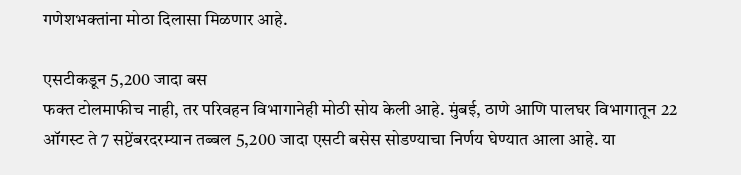गणेशभक्तांना मोठा दिलासा मिळणार आहे.

एसटीकडून 5,200 जादा बस
फक्त टोलमाफीच नाही, तर परिवहन विभागानेही मोठी सोय केली आहे. मुंबई, ठाणे आणि पालघर विभागातून 22 ऑगस्ट ते 7 सप्टेंबरदरम्यान तब्बल 5,200 जादा एसटी बसेस सोडण्याचा निर्णय घेण्यात आला आहे. या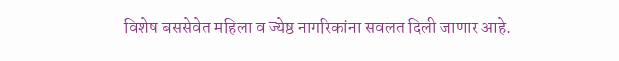विशेष बससेवेत महिला व ज्येष्ठ नागरिकांना सवलत दिली जाणार आहे.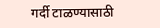गर्दी टाळण्यासाठी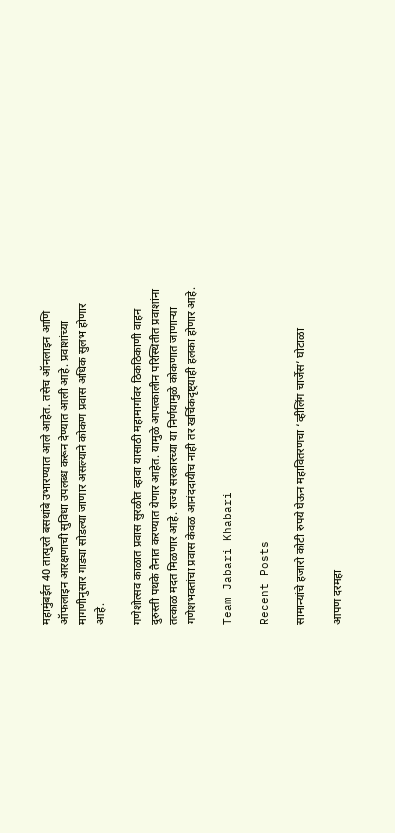महामुंबईत 40 तात्पुरते बसथांबे उभारण्यात आले आहेत. तसेच ऑनलाइन आणि ऑफलाइन आरक्षणाची सुविधा उपलब्ध करून देण्यात आली आहे. प्रवाशांच्या मागणीनुसार गाड्या सोडल्या जाणार असल्याने कोकण प्रवास अधिक सुलभ होणार आहे.

गणेशोत्सव काळात प्रवास सुरळीत व्हावा यासाठी महामार्गावर ठिकठिकाणी वाहन दुरुस्ती पथके तैनात करण्यात येणार आहेत. यामुळे आपत्कालीन परिस्थितीत प्रवाशांना तत्काळ मदत मिळणार आहे. राज्य सरकारच्या या निर्णयामुळे कोकणात जाणाऱ्या गणेशभक्तांचा प्रवास केवळ आनंददायीच नाही तर खर्चिकदृष्ट्याही हलका होणार आहे.

Team Jabari Khabari

Recent Posts

सामान्यांचे हजारो कोटी रुपये घेऊन महावितरणचा ‘व्हीलिंग चार्जेस’ घोटाळा

आपण दरमहा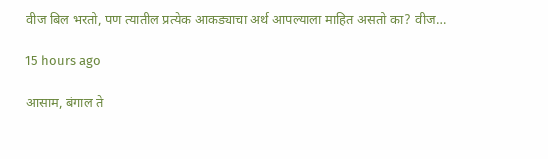वीज बिल भरतो, पण त्यातील प्रत्येक आकड्याचा अर्थ आपल्याला माहित असतो का? वीज…

15 hours ago

आसाम, बंगाल ते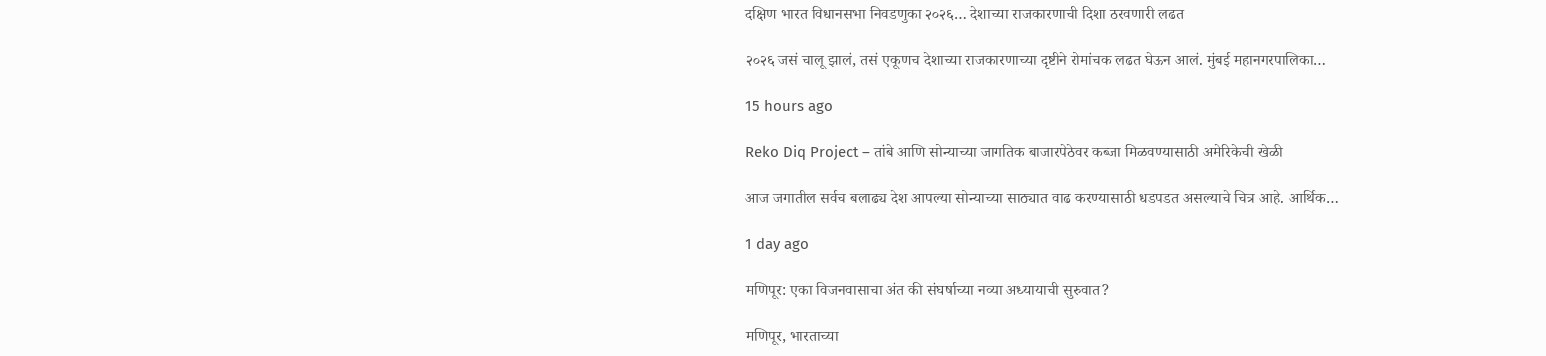दक्षिण भारत विधानसभा निवडणुका २०२६… देशाच्या राजकारणाची दिशा ठरवणारी लढत

२०२६ जसं चालू झालं, तसं एकूणच देशाच्या राजकारणाच्या दृष्टीने रोमांचक लढत घेऊन आलं. मुंबई महानगरपालिका…

15 hours ago

Reko Diq Project – तांबे आणि सोन्याच्या जागतिक बाजारपेठेवर कब्जा मिळवण्यासाठी अमेरिकेची खेळी

आज जगातील सर्वच बलाढ्य देश आपल्या सोन्याच्या साठ्यात वाढ करण्यासाठी धडपडत असल्याचे चित्र आहे. आर्थिक…

1 day ago

मणिपूर: एका विजनवासाचा अंत की संघर्षाच्या नव्या अध्यायाची सुरुवात?

मणिपूर, भारताच्या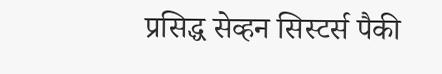प्रसिद्ध सेव्हन सिस्टर्स पैकी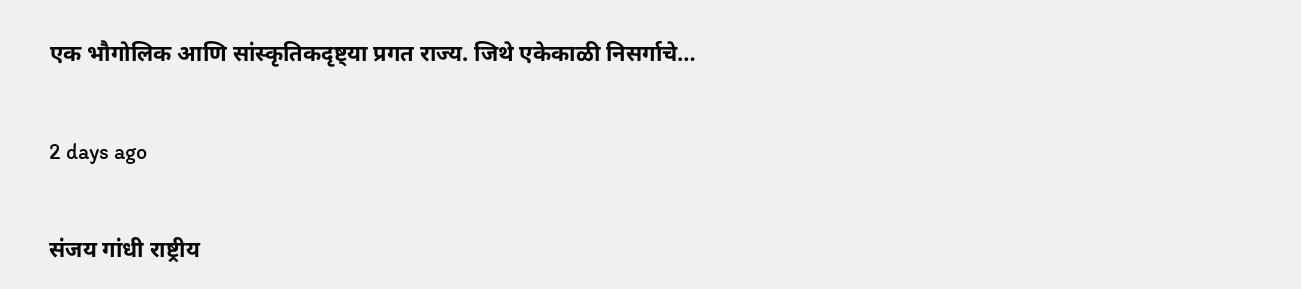एक भौगोलिक आणि सांस्कृतिकदृष्ट्या प्रगत राज्य. जिथे एकेकाळी निसर्गाचे…

2 days ago

संजय गांधी राष्ट्रीय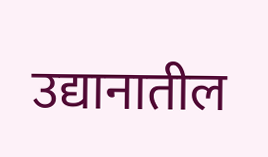उद्यानातील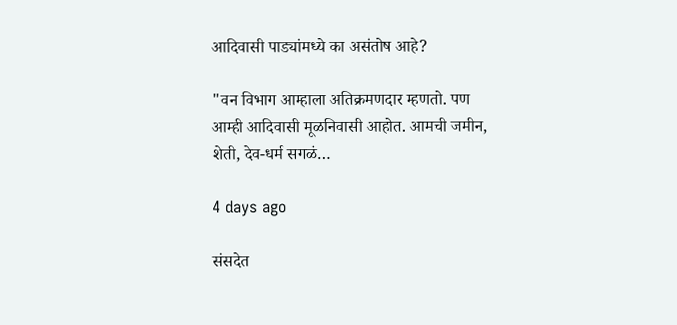आदिवासी पाड्यांमध्ये का असंतोष आहे?

"वन विभाग आम्हाला अतिक्रमणदार म्हणतो. पण आम्ही आदिवासी मूळनिवासी आहोत. आमची जमीन, शेती, देव-धर्म सगळं…

4 days ago

संसदेत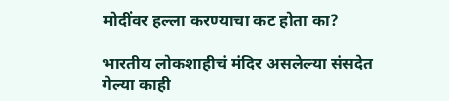मोदींवर हल्ला करण्याचा कट होता का?

भारतीय लोकशाहीचं मंदिर असलेल्या संसदेत गेल्या काही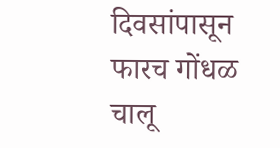दिवसांपासून फारच गोंधळ चालू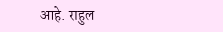आहे. राहुल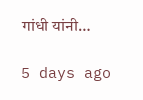गांधी यांनी…

5 days ago